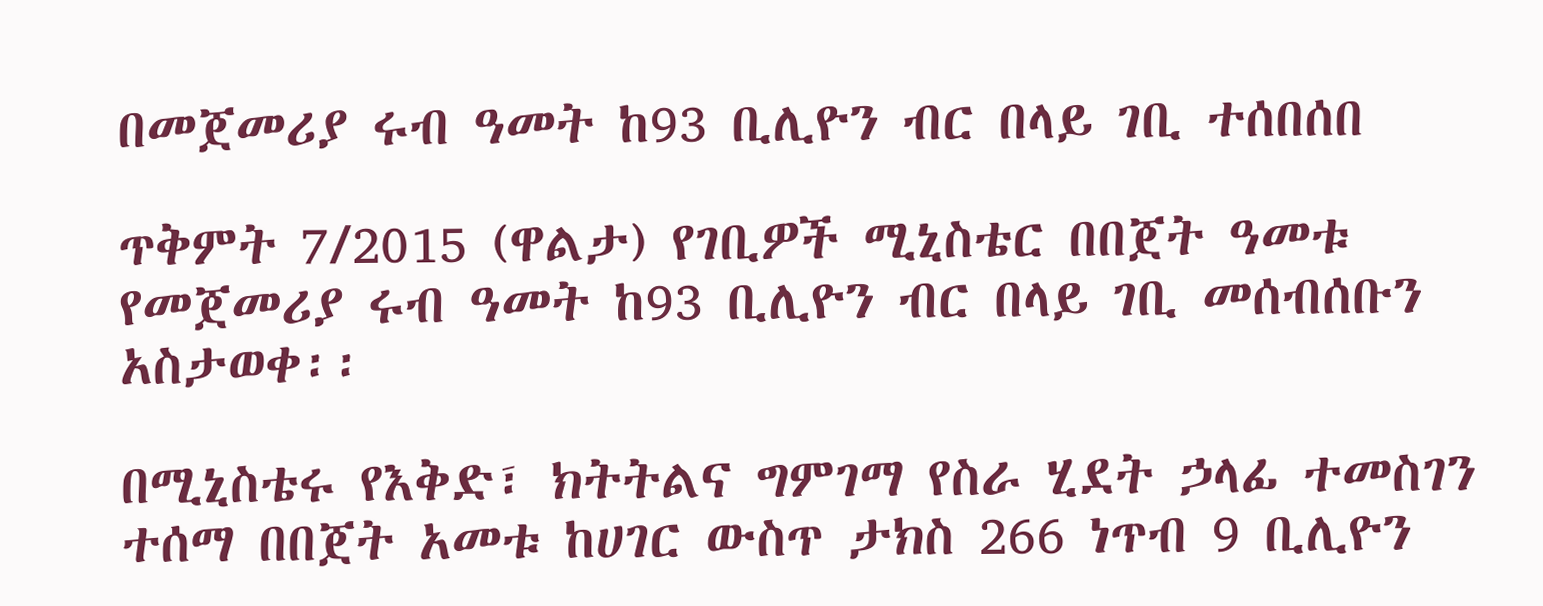በመጀመሪያ ሩብ ዓመት ከ93 ቢሊዮን ብር በላይ ገቢ ተሰበሰበ

ጥቅምት 7/2015 (ዋልታ) የገቢዎች ሚኒስቴር በበጀት ዓመቱ የመጀመሪያ ሩብ ዓመት ከ93 ቢሊዮን ብር በላይ ገቢ መሰብሰቡን አስታወቀ፡፡

በሚኒስቴሩ የእቅድ፣ ክትትልና ግምገማ የስራ ሂደት ኃላፊ ተመስገን ተሰማ በበጀት አመቱ ከሀገር ውስጥ ታክስ 266 ነጥብ 9 ቢሊዮን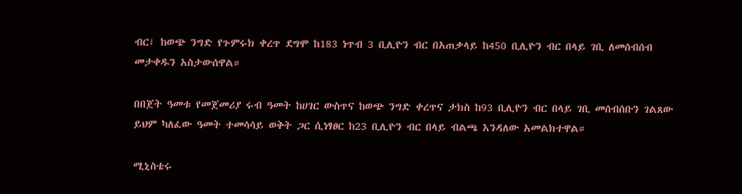ብር፣ ከወጭ ንግድ የጉምሩክ ቀረጥ ደግሞ ከ183 ነጥብ 3 ቢሊዮን ብር በአጠቃላይ ከ450 ቢሊዮን ብር በላይ ገቢ ለመሰብሰብ መታቀዱን አስታውሰዋል።

በበጀት ዓመቱ የመጀመሪያ ሩብ ዓመት ከሀገር ውስጥና ከወጭ ንግድ ቀረጥና ታክስ ከ93 ቢሊዮን ብር በላይ ገቢ መሰብሰቡን ገልጸው ይህም ካለፈው ዓመት ተመሳሳይ ወቅት ጋር ሲነፃፀር ከ23 ቢሊዮን ብር በላይ ብልጫ እንዳለው አመልክተዋል።

ሚኒስቴሩ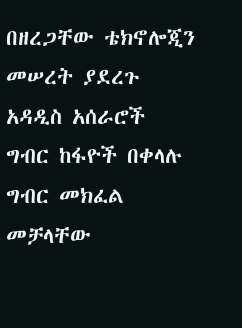በዘረጋቸው ቴክኖሎጂን መሠረት ያደረጉ አዳዲስ አሰራሮች ግብር ከፋዮች በቀላሉ ግብር መክፈል መቻላቸው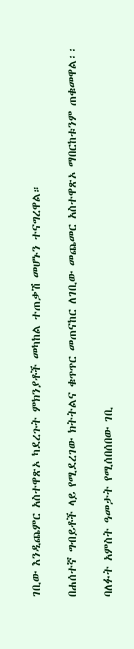ገቢው እንዲጨምር አስተዋጽኦ ካደረጉት ምክንያቶች መካከል ተጠቃሽ መሆኑን ተናግረዋል።

በሐሰተኛ ግብይቶች ላይ የሚደረገው ክትትልና ቁጥጥር መጠናከር ለገቢው መጨመር አስተዋጽኦ ማበርከቱንም ጠቁመዋል፡፡

ባለፉት አምስት ዓመታት የሚሰበሰበው ገቢ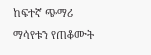ከፍተኛ ጭማሪ ማሳየቱን የጠቆሙት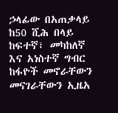ኃላፊው በአጠቃላይ ከ50 ሺሕ በላይ ከፍተኛ፣ መካከለኛ እና አነስተኛ ግብር ከፋዮች መኖራቸውን መናገራቸውን ኢዜአ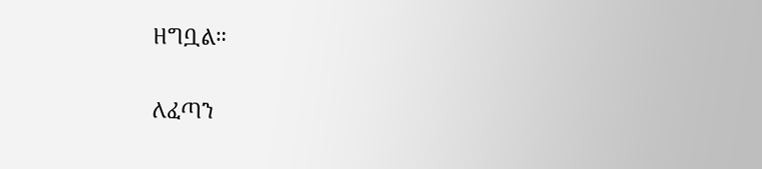ዘግቧል።

ለፈጣን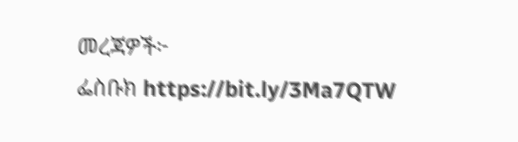መረጃዎች፦
ፌስቡክ https://bit.ly/3Ma7QTW